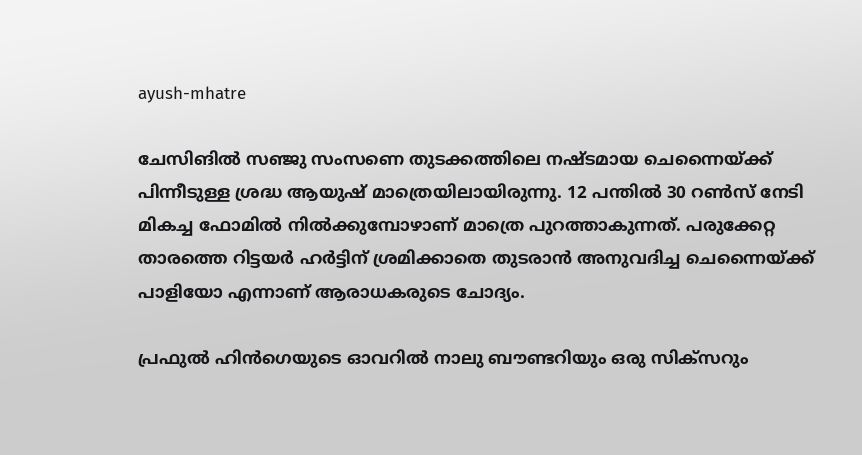ayush-mhatre

ചേസിങില്‍ സഞ്ജു സംസണെ തുടക്കത്തിലെ നഷ്ടമായ ചെന്നൈയ്ക്ക് പിന്നീടുള്ള ശ്രദ്ധ ആയുഷ് മാത്രെയിലായിരുന്നു. 12 പന്തില്‍ 30 റണ്‍സ് നേടി മികച്ച ഫോമില്‍ നില്‍ക്കുമ്പോഴാണ് മാത്രെ പുറത്താകുന്നത്. പരുക്കേറ്റ താരത്തെ റിട്ടയര്‍ ഹര്‍ട്ടിന് ശ്രമിക്കാതെ തുടരാന്‍ അനുവദിച്ച ചെന്നൈയ്ക്ക് പാളിയോ എന്നാണ് ആരാധകരുടെ ചോദ്യം.

പ്രഫുല്‍ ഹിന്‍ഗെയുടെ ഓവറില്‍ നാലു ബൗണ്ടറിയും ഒരു സിക്സറും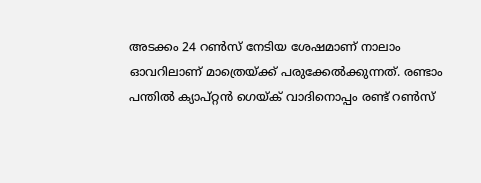അടക്കം 24 റണ്‍സ് നേടിയ ശേഷമാണ് നാലാം ഓവറിലാണ് മാത്രെയ്ക്ക് പരുക്കേല്‍ക്കുന്നത്. രണ്ടാം പന്തില്‍ ക്യാപ്റ്റന്‍ ഗെയ്ക് വാദിനൊപ്പം രണ്ട് റണ്‍സ്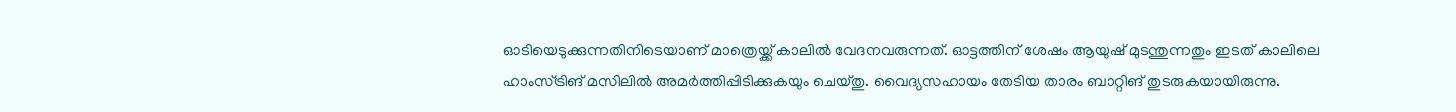ഓടിയെടുക്കുന്നതിനിടെയാണ് മാത്രെയ്ക്ക് കാലില്‍ വേദനവരുന്നത്. ഓട്ടത്തിന് ശേഷം ആയുഷ് മുടന്തുന്നതും ഇടത് കാലിലെ ഹാംസ്ട്രിങ് മസിലില്‍ അമർത്തിപ്പിടിക്കുകയും ചെയ്തു. വൈദ്യസഹായം തേടിയ താരം ബാറ്റിങ് തുടരുകയായിരുന്നു.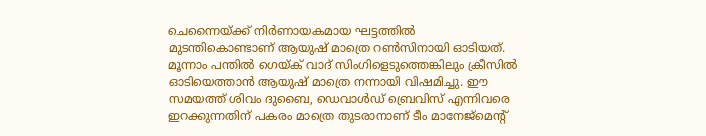ചെന്നൈയ്ക്ക് നിര്‍ണായകമായ ഘട്ടത്തില്‍ മുടന്തികൊണ്ടാണ് ആയുഷ് മാത്രെ റണ്‍സിനായി ഓടിയത്. മൂന്നാം പന്തില്‍ ഗെയ്‍ക് വാദ് സിംഗിളെടുത്തെങ്കിലും ക്രീസില്‍ ഓടിയെത്താന്‍ ആയുഷ് മാത്രെ നന്നായി വിഷമിച്ചു. ഈ സമയത്ത് ശിവം ദുബൈ, ഡെവാൾഡ് ബ്രെവിസ് എന്നിവരെ ഇറക്കുന്നതിന് പകരം മാത്രെ തുടരാനാണ് ടീം മാനേജ്മെന്‍റ്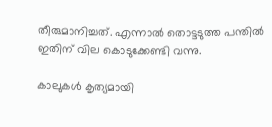തീരുമാനിച്ചത്. എന്നാല്‍ തൊട്ടടുത്ത പന്തില്‍ ഇതിന് വില കൊടുക്കേണ്ടി വന്നു.

കാലുകള്‍ കൃത്യമായി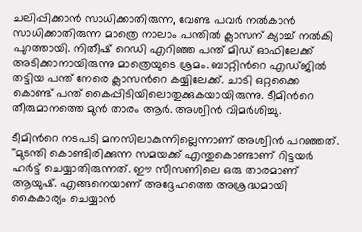ചലിപ്പിക്കാന്‍ സാധിക്കാതിരുന്ന, വേണ്ട പവര്‍ നല്‍കാന്‍ സാധിക്കാതിരുന്ന മാത്രെ നാലാം പന്തില്‍ ക്ലാസന് ക്യാച്ച് നല്‍കി പുറത്തായി. നിതീഷ് റെഡി എറിഞ്ഞ പന്ത് മിഡ് ഓഫിലേക്ക് അടിക്കാനായിരുന്നു മാത്രെയുടെ ശ്രമം. ബാറ്റിന്‍റെ എഡ്ജില്‍ തട്ടിയ പന്ത് നേരെ ക്ലാസന്‍റെ കയ്യിലേക്ക്. ചാടി ഒറ്റക്കൈ കൊണ്ട് പന്ത് കൈപ്പിടിയിലൊതുക്കുകയായിരുന്നു. ടീമിന്‍റെ തീരുമാനത്തെ മുന്‍ താരം ആര്‍. അശ്വിന്‍ വിമര്‍ശിച്ചു.

ടീമിന്‍റെ നടപടി മനസിലാകുന്നില്ലെന്നാണ് അശ്വിന്‍ പറഞ്ഞത്. ''മുടന്തി കൊണ്ടിരിക്കുന്ന സമയക്ക് എന്തുകൊണ്ടാണ് റിട്ടയര്‍ ഹര്‍ട്ട് ചെയ്യാതിരുന്നത്. ഈ സീസണിലെ ഒരു താരമാണ് ആയുഷ്. എങ്ങനെയാണ് അദ്ദേഹത്തെ അശ്രദ്ധമായി കൈകാര്യം ചെയ്യാൻ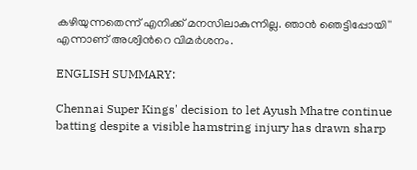കഴിയുന്നതെന്ന് എനിക്ക് മനസിലാകുന്നില്ല. ഞാൻ ഞെട്ടിപ്പോയി'' എന്നാണ് അശ്വിന്‍റെ വിമര്‍ശനം.

ENGLISH SUMMARY:

Chennai Super Kings' decision to let Ayush Mhatre continue batting despite a visible hamstring injury has drawn sharp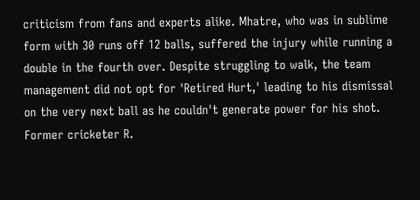criticism from fans and experts alike. Mhatre, who was in sublime form with 30 runs off 12 balls, suffered the injury while running a double in the fourth over. Despite struggling to walk, the team management did not opt for 'Retired Hurt,' leading to his dismissal on the very next ball as he couldn't generate power for his shot. Former cricketer R.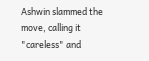Ashwin slammed the move, calling it "careless" and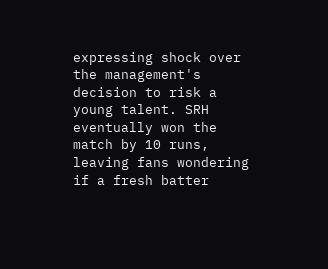expressing shock over the management's decision to risk a young talent. SRH eventually won the match by 10 runs, leaving fans wondering if a fresh batter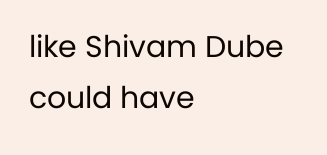like Shivam Dube could have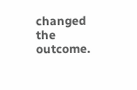changed the outcome.